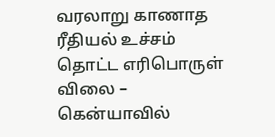வரலாறு காணாத ரீதியல் உச்சம் தொட்ட எரிபொருள் விலை – கென்யாவில்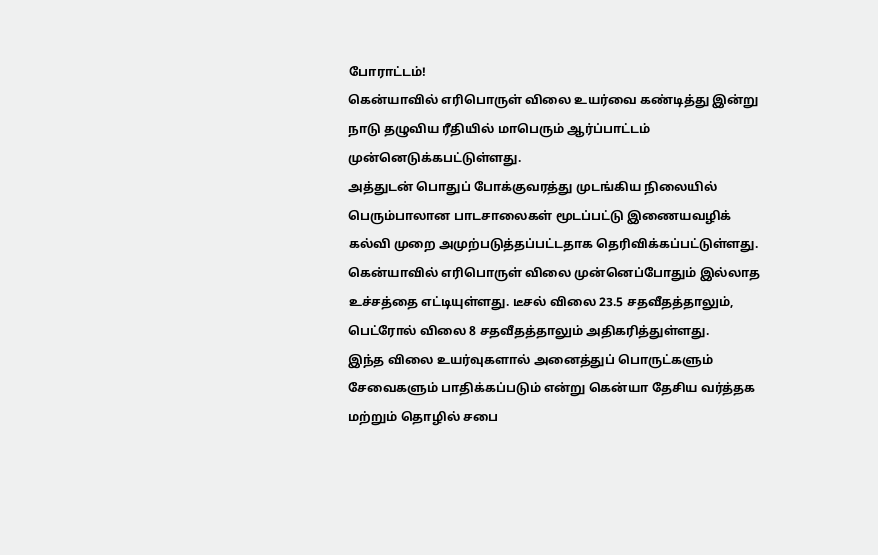போராட்டம்!
கென்யாவில் எரிபொருள் விலை உயர்வை கண்டித்து இன்று நாடு தழுவிய ரீதியில் மாபெரும் ஆர்ப்பாட்டம் முன்னெடுக்கபட்டுள்ளது.
அத்துடன் பொதுப் போக்குவரத்து முடங்கிய நிலையில் பெரும்பாலான பாடசாலைகள் மூடப்பட்டு இணையவழிக் கல்வி முறை அமுற்படுத்தப்பட்டதாக தெரிவிக்கப்பட்டுள்ளது.
கென்யாவில் எரிபொருள் விலை முன்னெப்போதும் இல்லாத உச்சத்தை எட்டியுள்ளது. டீசல் விலை 23.5 சதவீதத்தாலும், பெட்ரோல் விலை 8 சதவீதத்தாலும் அதிகரித்துள்ளது.
இந்த விலை உயர்வுகளால் அனைத்துப் பொருட்களும் சேவைகளும் பாதிக்கப்படும் என்று கென்யா தேசிய வர்த்தக மற்றும் தொழில் சபை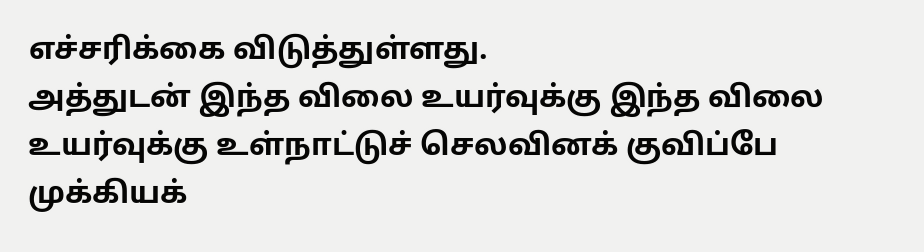எச்சரிக்கை விடுத்துள்ளது.
அத்துடன் இந்த விலை உயர்வுக்கு இந்த விலை உயர்வுக்கு உள்நாட்டுச் செலவினக் குவிப்பே முக்கியக்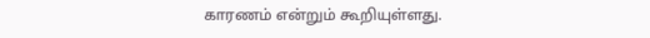காரணம் என்றும் கூறியுள்ளது.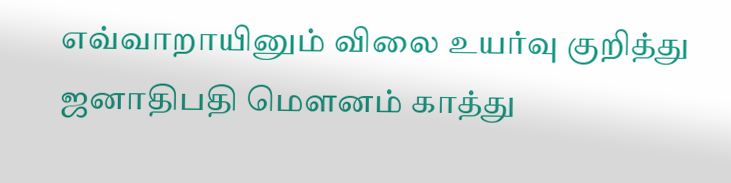எவ்வாறாயினும் விலை உயர்வு குறித்து ஜனாதிபதி மௌனம் காத்து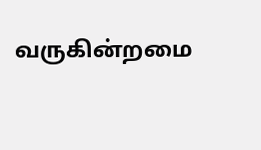வருகின்றமை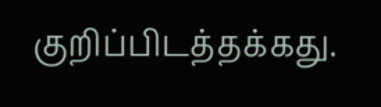குறிப்பிடத்தக்கது.